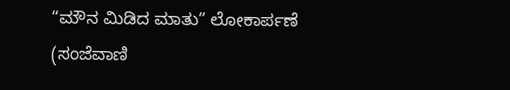“ಮೌನ ಮಿಡಿದ ಮಾತು” ಲೋಕಾರ್ಪಣೆ
(ಸಂಜೆವಾಣಿ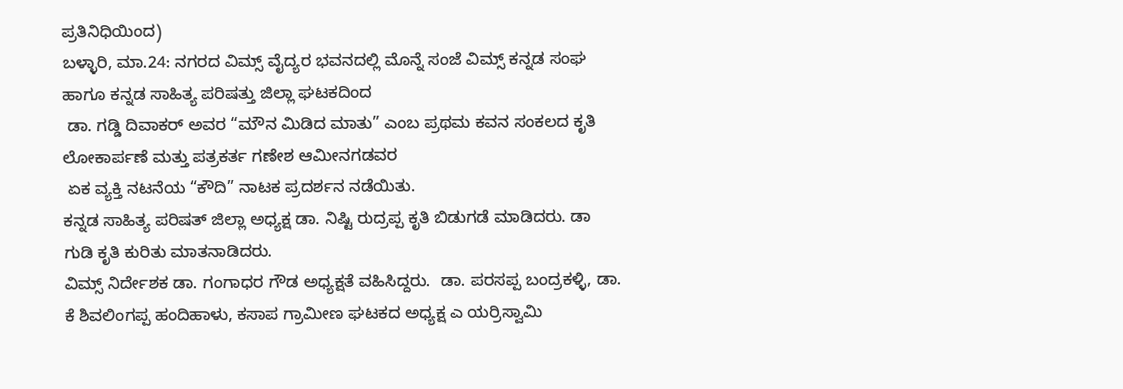ಪ್ರತಿನಿಧಿಯಿಂದ)
ಬಳ್ಳಾರಿ, ಮಾ.24: ನಗರದ ವಿಮ್ಸ್ ವೈದ್ಯರ ಭವನದಲ್ಲಿ ಮೊನ್ನೆ ಸಂಜೆ ವಿಮ್ಸ್ ಕನ್ನಡ ಸಂಘ ಹಾಗೂ ಕನ್ನಡ ಸಾಹಿತ್ಯ ಪರಿಷತ್ತು ಜಿಲ್ಲಾ ಘಟಕದಿಂದ
 ಡಾ. ಗಡ್ಡಿ ದಿವಾಕರ್ ಅವರ “ಮೌನ ಮಿಡಿದ ಮಾತು” ಎಂಬ ಪ್ರಥಮ ಕವನ ಸಂಕಲದ ಕೃತಿ ಲೋಕಾರ್ಪಣೆ ಮತ್ತು ಪತ್ರಕರ್ತ ಗಣೇಶ ಆಮೀನಗಡವರ
 ಏಕ ವ್ಯಕ್ತಿ ನಟನೆಯ “ಕೌದಿ” ನಾಟಕ ಪ್ರದರ್ಶನ ನಡೆಯಿತು.
ಕನ್ನಡ ಸಾಹಿತ್ಯ ಪರಿಷತ್ ಜಿಲ್ಲಾ ಅಧ್ಯಕ್ಷ ಡಾ. ನಿಷ್ಟಿ ರುದ್ರಪ್ಪ ಕೃತಿ ಬಿಡುಗಡೆ ಮಾಡಿದರು. ಡಾ ಗುಡಿ ಕೃತಿ ಕುರಿತು ಮಾತನಾಡಿದರು.
ವಿಮ್ಸ್ ನಿರ್ದೇಶಕ ಡಾ. ಗಂಗಾಧರ ಗೌಡ ಅಧ್ಯಕ್ಷತೆ ವಹಿಸಿದ್ದರು.  ಡಾ. ಪರಸಪ್ಪ ಬಂದ್ರಕಳ್ಳಿ, ಡಾ. ಕೆ ಶಿವಲಿಂಗಪ್ಪ ಹಂದಿಹಾಳು, ಕಸಾಪ ಗ್ರಾಮೀಣ ಘಟಕದ ಅಧ್ಯಕ್ಷ ಎ ಯರ್ರಿಸ್ವಾಮಿ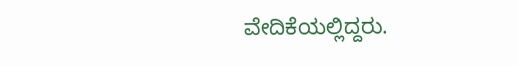ವೇದಿಕೆಯಲ್ಲಿದ್ದರು.